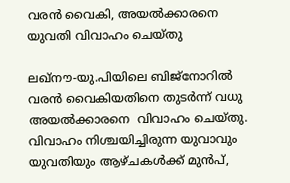വരന്‍ വൈകി, അയല്‍ക്കാരനെ  യുവതി വിവാഹം ചെയ്തു

ലഖ്‌നൗ-യു.പിയിലെ ബിജ്‌നോറില്‍ വരന്‍ വൈകിയതിനെ തുടര്‍ന്ന് വധു  അയല്‍ക്കാരനെ  വിവാഹം ചെയ്തു.  വിവാഹം നിശ്ചയിച്ചിരുന്ന യുവാവും യുവതിയും ആഴ്ചകള്‍ക്ക് മുന്‍പ്,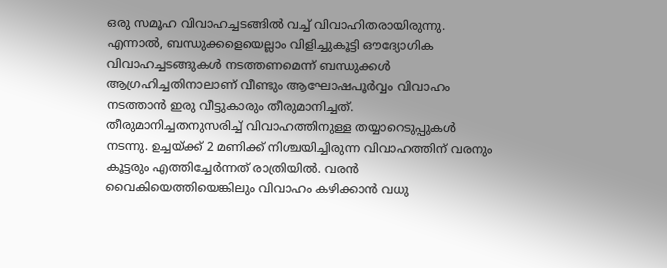ഒരു സമൂഹ വിവാഹച്ചടങ്ങില്‍ വച്ച് വിവാഹിതരായിരുന്നു. എന്നാല്‍, ബന്ധുക്കളെയെല്ലാം വിളിച്ചുകൂട്ടി ഔദ്യോഗിക  വിവാഹച്ചടങ്ങുകള്‍ നടത്തണമെന്ന് ബന്ധുക്കള്‍ ആഗ്രഹിച്ചതിനാലാണ് വീണ്ടും ആഘോഷപൂര്‍വ്വം വിവാഹം നടത്താന്‍ ഇരു വീട്ടുകാരും തീരുമാനിച്ചത്.
തീരുമാനിച്ചതനുസരിച്ച് വിവാഹത്തിനുള്ള തയ്യാറെടുപ്പുകള്‍ നടന്നു. ഉച്ചയ്ക്ക് 2 മണിക്ക് നിശ്ചയിച്ചിരുന്ന വിവാഹത്തിന് വരനും കൂട്ടരും എത്തിച്ചേര്‍ന്നത് രാത്രിയില്‍. വരന്‍ വൈകിയെത്തിയെങ്കിലും വിവാഹം കഴിക്കാന്‍ വധു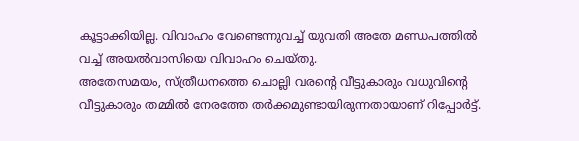കൂട്ടാക്കിയില്ല. വിവാഹം വേണ്ടെന്നുവച്ച് യുവതി അതേ മണ്ഡപത്തില്‍ വച്ച് അയല്‍വാസിയെ വിവാഹം ചെയ്തു.
അതേസമയം, സ്ത്രീധനത്തെ ചൊല്ലി വരന്റെ വീട്ടുകാരും വധുവിന്റെ  വീട്ടുകാരും തമ്മില്‍ നേരത്തേ തര്‍ക്കമുണ്ടായിരുന്നതായാണ് റിപ്പോര്‍ട്ട്.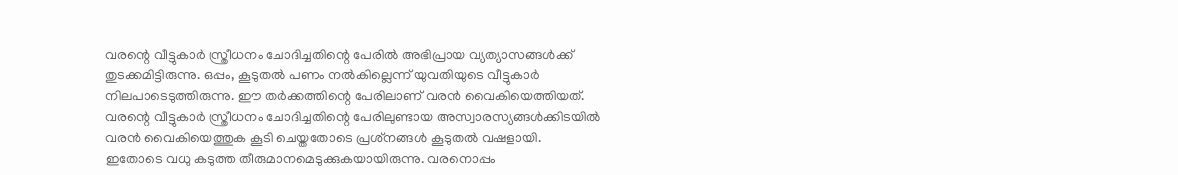വരന്റെ വീട്ടുകാര്‍ സ്ത്രീധനം ചോദിച്ചതിന്റെ പേരില്‍ അഭിപ്രായ വ്യത്യാസങ്ങള്‍ക്ക് തുടക്കമിട്ടിരുന്നു. ഒപ്പം, കൂടുതല്‍ പണം നല്‍കില്ലെന്ന് യുവതിയുടെ വീട്ടുകാര്‍ നിലപാടെടുത്തിരുന്നു. ഈ തര്‍ക്കത്തിന്റെ പേരിലാണ് വരന്‍ വൈകിയെത്തിയത്. വരന്റെ വീട്ടുകാര്‍ സ്ത്രീധനം ചോദിച്ചതിന്റെ പേരിലുണ്ടായ അസ്വാരസ്യങ്ങള്‍ക്കിടയില്‍ വരന്‍ വൈകിയെത്തുക കൂടി ചെയ്തതോടെ പ്രശ്‌നങ്ങള്‍ കൂടുതല്‍ വഷളായി. ഇതോടെ വധു കടുത്ത തീരുമാനമെടുക്കുകയായിരുന്നു. വരനൊപ്പം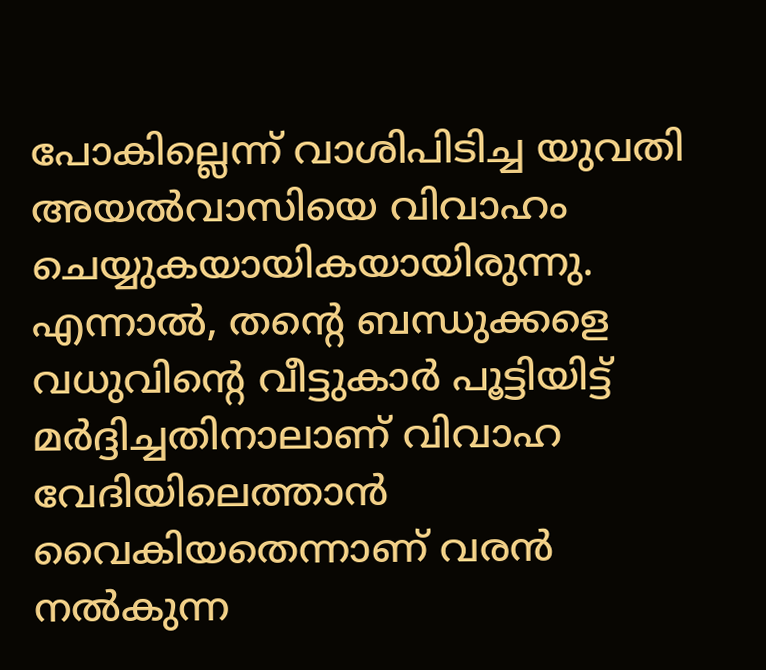പോകില്ലെന്ന് വാശിപിടിച്ച യുവതി അയല്‍വാസിയെ വിവാഹം ചെയ്യുകയായികയായിരുന്നു. എന്നാല്‍, തന്റെ ബന്ധുക്കളെ വധുവിന്റെ വീട്ടുകാര്‍ പൂട്ടിയിട്ട് മര്‍ദ്ദിച്ചതിനാലാണ് വിവാഹ വേദിയിലെത്താന്‍ വൈകിയതെന്നാണ് വരന്‍ നല്‍കുന്ന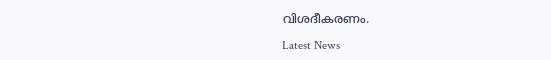വിശദീകരണം.

Latest News